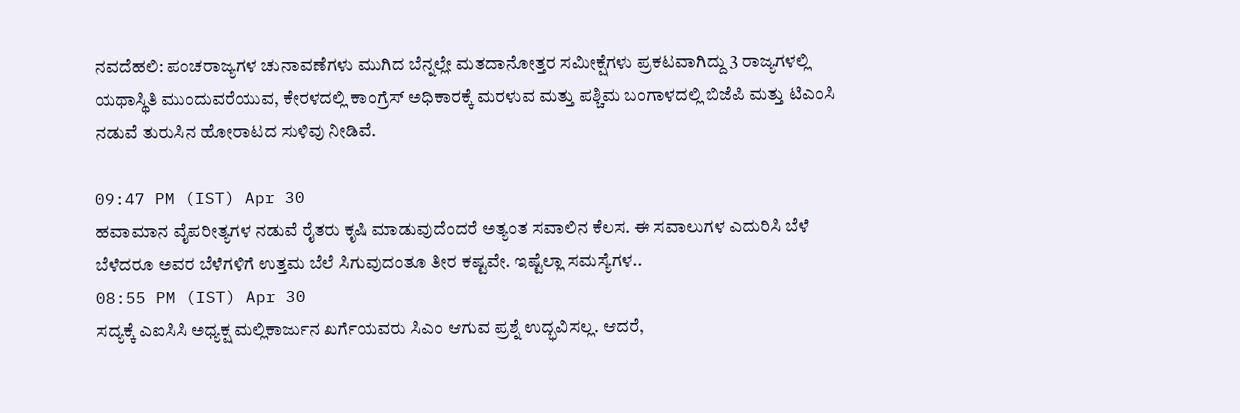ನವದೆಹಲಿ: ಪಂಚರಾಜ್ಯಗಳ ಚುನಾವಣೆಗಳು ಮುಗಿದ ಬೆನ್ನಲ್ಲೇ ಮತದಾನೋತ್ತರ ಸಮೀಕ್ಷೆಗಳು ಪ್ರಕಟವಾಗಿದ್ದು 3 ರಾಜ್ಯಗಳಲ್ಲಿ ಯಥಾಸ್ಥಿತಿ ಮುಂದುವರೆಯುವ, ಕೇರಳದಲ್ಲಿ ಕಾಂಗ್ರೆಸ್ ಅಧಿಕಾರಕ್ಕೆ ಮರಳುವ ಮತ್ತು ಪಶ್ಚಿಮ ಬಂಗಾಳದಲ್ಲಿ ಬಿಜೆಪಿ ಮತ್ತು ಟಿಎಂಸಿ ನಡುವೆ ತುರುಸಿನ ಹೋರಾಟದ ಸುಳಿವು ನೀಡಿವೆ.

09:47 PM (IST) Apr 30
ಹವಾಮಾನ ವೈಪರೀತ್ಯಗಳ ನಡುವೆ ರೈತರು ಕೃಷಿ ಮಾಡುವುದೆಂದರೆ ಅತ್ಯಂತ ಸವಾಲಿನ ಕೆಲಸ. ಈ ಸವಾಲುಗಳ ಎದುರಿಸಿ ಬೆಳೆ ಬೆಳೆದರೂ ಅವರ ಬೆಳೆಗಳಿಗೆ ಉತ್ತಮ ಬೆಲೆ ಸಿಗುವುದಂತೂ ತೀರ ಕಷ್ಟವೇ. ಇಷ್ಟೆಲ್ಲಾ ಸಮಸ್ಯೆಗಳ..
08:55 PM (IST) Apr 30
ಸದ್ಯಕ್ಕೆ ಎಐಸಿಸಿ ಅಧ್ಯಕ್ಷ ಮಲ್ಲಿಕಾರ್ಜುನ ಖರ್ಗೆಯವರು ಸಿಎಂ ಆಗುವ ಪ್ರಶ್ನೆ ಉದ್ಭವಿಸಲ್ಲ. ಆದರೆ,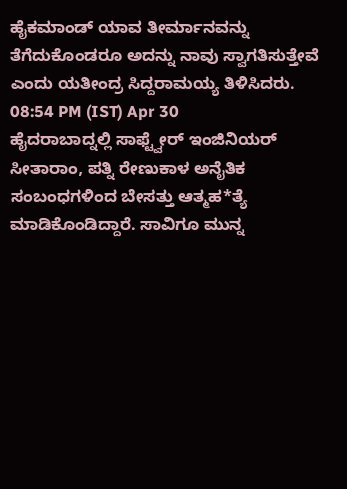ಹೈಕಮಾಂಡ್ ಯಾವ ತೀರ್ಮಾನವನ್ನು ತೆಗೆದುಕೊಂಡರೂ ಅದನ್ನು ನಾವು ಸ್ವಾಗತಿಸುತ್ತೇವೆ ಎಂದು ಯತೀಂದ್ರ ಸಿದ್ದರಾಮಯ್ಯ ತಿಳಿಸಿದರು.
08:54 PM (IST) Apr 30
ಹೈದರಾಬಾದ್ನಲ್ಲಿ ಸಾಫ್ಟ್ವೇರ್ ಇಂಜಿನಿಯರ್ ಸೀತಾರಾಂ, ಪತ್ನಿ ರೇಣುಕಾಳ ಅನೈತಿಕ ಸಂಬಂಧಗಳಿಂದ ಬೇಸತ್ತು ಆತ್ಮಹ*ತ್ಯೆ ಮಾಡಿಕೊಂಡಿದ್ದಾರೆ. ಸಾವಿಗೂ ಮುನ್ನ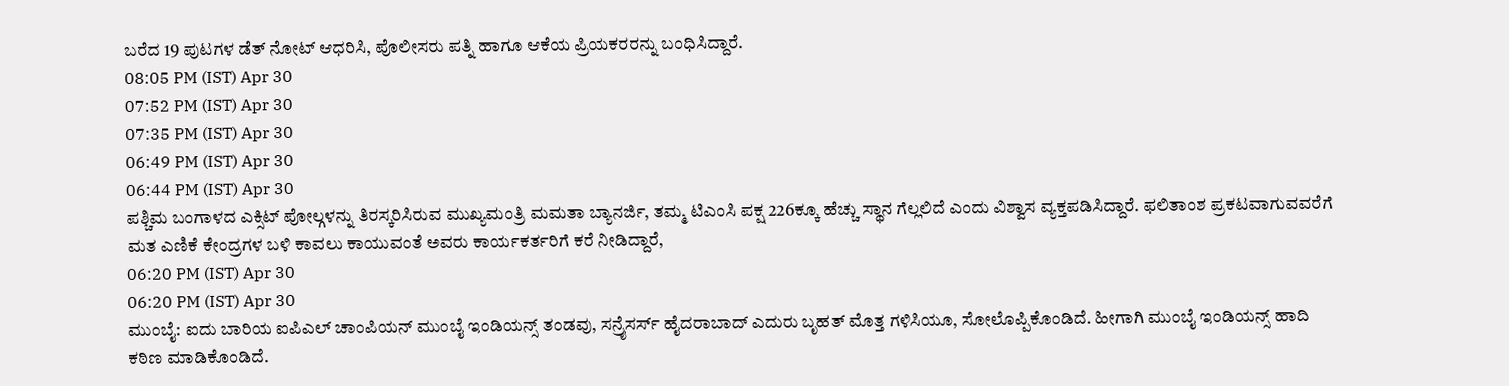ಬರೆದ 19 ಪುಟಗಳ ಡೆತ್ ನೋಟ್ ಆಧರಿಸಿ, ಪೊಲೀಸರು ಪತ್ನಿ ಹಾಗೂ ಆಕೆಯ ಪ್ರಿಯಕರರನ್ನು ಬಂಧಿಸಿದ್ದಾರೆ.
08:05 PM (IST) Apr 30
07:52 PM (IST) Apr 30
07:35 PM (IST) Apr 30
06:49 PM (IST) Apr 30
06:44 PM (IST) Apr 30
ಪಶ್ಚಿಮ ಬಂಗಾಳದ ಎಕ್ಸಿಟ್ ಪೋಲ್ಗಳನ್ನು ತಿರಸ್ಕರಿಸಿರುವ ಮುಖ್ಯಮಂತ್ರಿ ಮಮತಾ ಬ್ಯಾನರ್ಜಿ, ತಮ್ಮ ಟಿಎಂಸಿ ಪಕ್ಷ 226ಕ್ಕೂ ಹೆಚ್ಚು ಸ್ಥಾನ ಗೆಲ್ಲಲಿದೆ ಎಂದು ವಿಶ್ವಾಸ ವ್ಯಕ್ತಪಡಿಸಿದ್ದಾರೆ. ಫಲಿತಾಂಶ ಪ್ರಕಟವಾಗುವವರೆಗೆ ಮತ ಎಣಿಕೆ ಕೇಂದ್ರಗಳ ಬಳಿ ಕಾವಲು ಕಾಯುವಂತೆ ಅವರು ಕಾರ್ಯಕರ್ತರಿಗೆ ಕರೆ ನೀಡಿದ್ದಾರೆ,
06:20 PM (IST) Apr 30
06:20 PM (IST) Apr 30
ಮುಂಬೈ: ಐದು ಬಾರಿಯ ಐಪಿಎಲ್ ಚಾಂಪಿಯನ್ ಮುಂಬೈ ಇಂಡಿಯನ್ಸ್ ತಂಡವು, ಸನ್ರೈಸರ್ಸ್ ಹೈದರಾಬಾದ್ ಎದುರು ಬೃಹತ್ ಮೊತ್ತ ಗಳಿಸಿಯೂ, ಸೋಲೊಪ್ಪಿಕೊಂಡಿದೆ. ಹೀಗಾಗಿ ಮುಂಬೈ ಇಂಡಿಯನ್ಸ್ ಹಾದಿ ಕಠಿಣ ಮಾಡಿಕೊಂಡಿದೆ.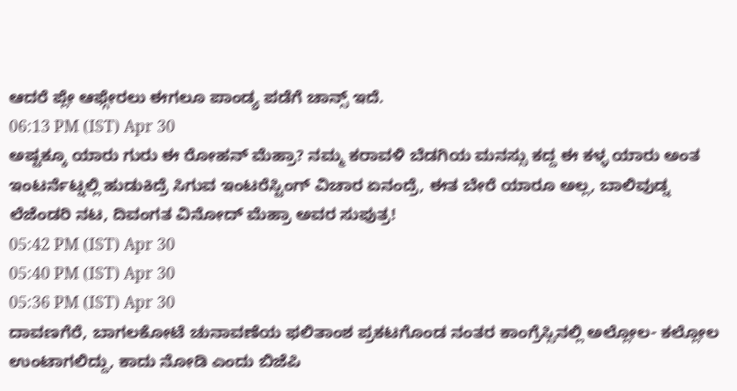ಆದರೆ ಪ್ಲೇ ಆಫ್ಗೇರಲು ಈಗಲೂ ಪಾಂಡ್ಯ ಪಡೆಗೆ ಚಾನ್ಸ್ ಇದೆ.
06:13 PM (IST) Apr 30
ಅಷ್ಟಕ್ಕೂ ಯಾರು ಗುರು ಈ ರೋಹನ್ ಮೆಹ್ರಾ? ನಮ್ಮ ಕರಾವಳಿ ಬೆಡಗಿಯ ಮನಸ್ಸು ಕದ್ದ ಈ ಕಳ್ಳ ಯಾರು ಅಂತ ಇಂಟರ್ನೆಟ್ನಲ್ಲಿ ಹುಡುಕಿದ್ರೆ ಸಿಗುವ ಇಂಟರೆಸ್ಟಿಂಗ್ ವಿಚಾರ ಏನಂದ್ರೆ, ಈತ ಬೇರೆ ಯಾರೂ ಅಲ್ಲ, ಬಾಲಿವುಡ್ನ ಲೆಜೆಂಡರಿ ನಟ, ದಿವಂಗತ ವಿನೋದ್ ಮೆಹ್ರಾ ಅವರ ಸುಪುತ್ರ!
05:42 PM (IST) Apr 30
05:40 PM (IST) Apr 30
05:36 PM (IST) Apr 30
ದಾವಣಗೆರೆ, ಬಾಗಲಕೋಟೆ ಚುನಾವಣೆಯ ಫಲಿತಾಂಶ ಪ್ರಕಟಗೊಂಡ ನಂತರ ಕಾಂಗ್ರೆಸ್ಸಿನಲ್ಲಿ ಅಲ್ಲೋಲ- ಕಲ್ಲೋಲ ಉಂಟಾಗಲಿದ್ದು, ಕಾದು ನೋಡಿ ಎಂದು ಬಿಜೆಪಿ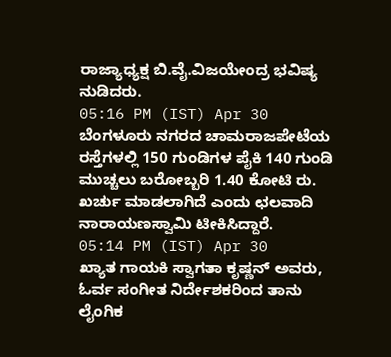ರಾಜ್ಯಾಧ್ಯಕ್ಷ ಬಿ.ವೈ.ವಿಜಯೇಂದ್ರ ಭವಿಷ್ಯ ನುಡಿದರು.
05:16 PM (IST) Apr 30
ಬೆಂಗಳೂರು ನಗರದ ಚಾಮರಾಜಪೇಟೆಯ ರಸ್ತೆಗಳಲ್ಲಿ 150 ಗುಂಡಿಗಳ ಪೈಕಿ 140 ಗುಂಡಿ ಮುಚ್ಚಲು ಬರೋಬ್ಬರಿ 1.40 ಕೋಟಿ ರು. ಖರ್ಚು ಮಾಡಲಾಗಿದೆ ಎಂದು ಛಲವಾದಿ ನಾರಾಯಣಸ್ವಾಮಿ ಟೀಕಿಸಿದ್ದಾರೆ.
05:14 PM (IST) Apr 30
ಖ್ಯಾತ ಗಾಯಕಿ ಸ್ವಾಗತಾ ಕೃಷ್ಣನ್ ಅವರು, ಓರ್ವ ಸಂಗೀತ ನಿರ್ದೇಶಕರಿಂದ ತಾನು ಲೈಂಗಿಕ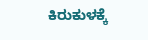ಕಿರುಕುಳಕ್ಕೆ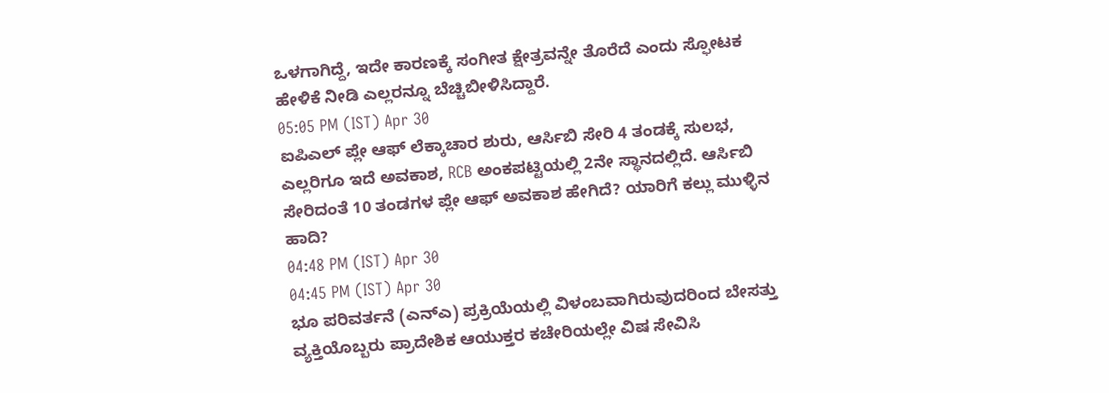ಒಳಗಾಗಿದ್ದೆ, ಇದೇ ಕಾರಣಕ್ಕೆ ಸಂಗೀತ ಕ್ಷೇತ್ರವನ್ನೇ ತೊರೆದೆ ಎಂದು ಸ್ಫೋಟಕ ಹೇಳಿಕೆ ನೀಡಿ ಎಲ್ಲರನ್ನೂ ಬೆಚ್ಚಿಬೀಳಿಸಿದ್ದಾರೆ.
05:05 PM (IST) Apr 30
ಐಪಿಎಲ್ ಪ್ಲೇ ಆಫ್ ಲೆಕ್ಕಾಚಾರ ಶುರು, ಆರ್ಸಿಬಿ ಸೇರಿ 4 ತಂಡಕ್ಕೆ ಸುಲಭ, ಎಲ್ಲರಿಗೂ ಇದೆ ಅವಕಾಶ, RCB ಅಂಕಪಟ್ಟಿಯಲ್ಲಿ 2ನೇ ಸ್ಥಾನದಲ್ಲಿದೆ. ಆರ್ಸಿಬಿ ಸೇರಿದಂತೆ 10 ತಂಡಗಳ ಪ್ಲೇ ಆಫ್ ಅವಕಾಶ ಹೇಗಿದೆ? ಯಾರಿಗೆ ಕಲ್ಲು ಮುಳ್ಳಿನ ಹಾದಿ?
04:48 PM (IST) Apr 30
04:45 PM (IST) Apr 30
ಭೂ ಪರಿವರ್ತನೆ (ಎನ್ಎ) ಪ್ರಕ್ರಿಯೆಯಲ್ಲಿ ವಿಳಂಬವಾಗಿರುವುದರಿಂದ ಬೇಸತ್ತು ವ್ಯಕ್ತಿಯೊಬ್ಬರು ಪ್ರಾದೇಶಿಕ ಆಯುಕ್ತರ ಕಚೇರಿಯಲ್ಲೇ ವಿಷ ಸೇವಿಸಿ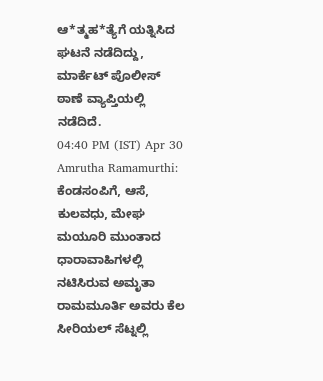ಆ*ತ್ಮಹ*ತ್ಯೆಗೆ ಯತ್ನಿಸಿದ ಘಟನೆ ನಡೆದಿದ್ದು, ಮಾರ್ಕೆಟ್ ಪೊಲೀಸ್ ಠಾಣೆ ವ್ಯಾಪ್ತಿಯಲ್ಲಿ ನಡೆದಿದೆ.
04:40 PM (IST) Apr 30
Amrutha Ramamurthi: ಕೆಂಡಸಂಪಿಗೆ, ಆಸೆ, ಕುಲವಧು, ಮೇಘ ಮಯೂರಿ ಮುಂತಾದ ಧಾರಾವಾಹಿಗಳಲ್ಲಿ ನಟಿಸಿರುವ ಅಮೃತಾ ರಾಮಮೂರ್ತಿ ಅವರು ಕೆಲ ಸೀರಿಯಲ್ ಸೆಟ್ನಲ್ಲಿ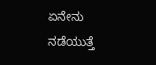ಏನೇನು ನಡೆಯುತ್ತೆ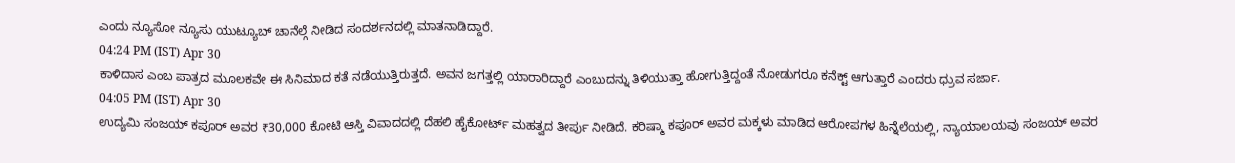ಎಂದು ನ್ಯೂಸೋ ನ್ಯೂಸು ಯುಟ್ಯೂಬ್ ಚಾನೆಲ್ಗೆ ನೀಡಿದ ಸಂದರ್ಶನದಲ್ಲಿ ಮಾತನಾಡಿದ್ದಾರೆ.
04:24 PM (IST) Apr 30
ಕಾಳಿದಾಸ ಎಂಬ ಪಾತ್ರದ ಮೂಲಕವೇ ಈ ಸಿನಿಮಾದ ಕತೆ ನಡೆಯುತ್ತಿರುತ್ತದೆ. ಅವನ ಜಗತ್ತಲ್ಲಿ ಯಾರಾರಿದ್ದಾರೆ ಎಂಬುದನ್ನು ತಿಳಿಯುತ್ತಾ ಹೋಗುತ್ತಿದ್ದಂತೆ ನೋಡುಗರೂ ಕನೆಕ್ಟ್ ಆಗುತ್ತಾರೆ ಎಂದರು ಧ್ರುವ ಸರ್ಜಾ.
04:05 PM (IST) Apr 30
ಉದ್ಯಮಿ ಸಂಜಯ್ ಕಪೂರ್ ಅವರ ₹30,000 ಕೋಟಿ ಆಸ್ತಿ ವಿವಾದದಲ್ಲಿ ದೆಹಲಿ ಹೈಕೋರ್ಟ್ ಮಹತ್ವದ ತೀರ್ಪು ನೀಡಿದೆ. ಕರಿಷ್ಮಾ ಕಪೂರ್ ಅವರ ಮಕ್ಕಳು ಮಾಡಿದ ಆರೋಪಗಳ ಹಿನ್ನೆಲೆಯಲ್ಲಿ, ನ್ಯಾಯಾಲಯವು ಸಂಜಯ್ ಅವರ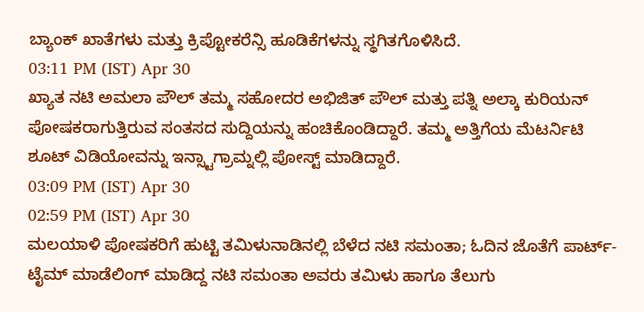ಬ್ಯಾಂಕ್ ಖಾತೆಗಳು ಮತ್ತು ಕ್ರಿಪ್ಟೋಕರೆನ್ಸಿ ಹೂಡಿಕೆಗಳನ್ನು ಸ್ಥಗಿತಗೊಳಿಸಿದೆ.
03:11 PM (IST) Apr 30
ಖ್ಯಾತ ನಟಿ ಅಮಲಾ ಪೌಲ್ ತಮ್ಮ ಸಹೋದರ ಅಭಿಜಿತ್ ಪೌಲ್ ಮತ್ತು ಪತ್ನಿ ಅಲ್ಕಾ ಕುರಿಯನ್ ಪೋಷಕರಾಗುತ್ತಿರುವ ಸಂತಸದ ಸುದ್ದಿಯನ್ನು ಹಂಚಿಕೊಂಡಿದ್ದಾರೆ. ತಮ್ಮ ಅತ್ತಿಗೆಯ ಮೆಟರ್ನಿಟಿ ಶೂಟ್ ವಿಡಿಯೋವನ್ನು ಇನ್ಸ್ಟಾಗ್ರಾಮ್ನಲ್ಲಿ ಪೋಸ್ಟ್ ಮಾಡಿದ್ದಾರೆ.
03:09 PM (IST) Apr 30
02:59 PM (IST) Apr 30
ಮಲಯಾಳಿ ಪೋಷಕರಿಗೆ ಹುಟ್ಟಿ ತಮಿಳುನಾಡಿನಲ್ಲಿ ಬೆಳೆದ ನಟಿ ಸಮಂತಾ; ಓದಿನ ಜೊತೆಗೆ ಪಾರ್ಟ್-ಟೈಮ್ ಮಾಡೆಲಿಂಗ್ ಮಾಡಿದ್ದ ನಟಿ ಸಮಂತಾ ಅವರು ತಮಿಳು ಹಾಗೂ ತೆಲುಗು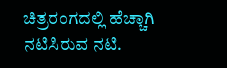ಚಿತ್ರರಂಗದಲ್ಲಿ ಹೆಚ್ಚಾಗಿ ನಟಿಸಿರುವ ನಟಿ.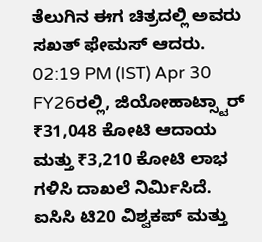ತೆಲುಗಿನ ಈಗ ಚಿತ್ರದಲ್ಲಿ ಅವರು ಸಖತ್ ಫೇಮಸ್ ಆದರು.
02:19 PM (IST) Apr 30
FY26ರಲ್ಲಿ, ಜಿಯೋಹಾಟ್ಸ್ಟಾರ್ ₹31,048 ಕೋಟಿ ಆದಾಯ ಮತ್ತು ₹3,210 ಕೋಟಿ ಲಾಭ ಗಳಿಸಿ ದಾಖಲೆ ನಿರ್ಮಿಸಿದೆ. ಐಸಿಸಿ ಟಿ20 ವಿಶ್ವಕಪ್ ಮತ್ತು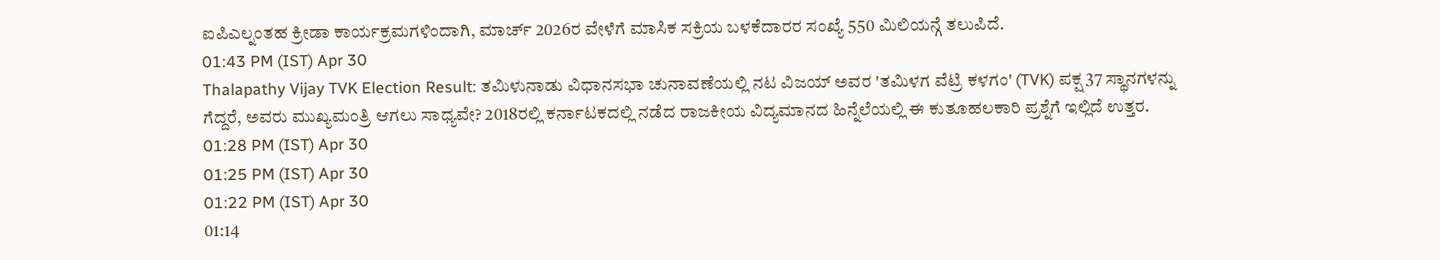ಐಪಿಎಲ್ನಂತಹ ಕ್ರೀಡಾ ಕಾರ್ಯಕ್ರಮಗಳಿಂದಾಗಿ, ಮಾರ್ಚ್ 2026ರ ವೇಳೆಗೆ ಮಾಸಿಕ ಸಕ್ರಿಯ ಬಳಕೆದಾರರ ಸಂಖ್ಯೆ 550 ಮಿಲಿಯನ್ಗೆ ತಲುಪಿದೆ.
01:43 PM (IST) Apr 30
Thalapathy Vijay TVK Election Result: ತಮಿಳುನಾಡು ವಿಧಾನಸಭಾ ಚುನಾವಣೆಯಲ್ಲಿ ನಟ ವಿಜಯ್ ಅವರ 'ತಮಿಳಗ ವೆಟ್ರಿ ಕಳಗಂ' (TVK) ಪಕ್ಷ 37 ಸ್ಥಾನಗಳನ್ನು ಗೆದ್ದರೆ, ಅವರು ಮುಖ್ಯಮಂತ್ರಿ ಆಗಲು ಸಾಧ್ಯವೇ? 2018ರಲ್ಲಿ ಕರ್ನಾಟಕದಲ್ಲಿ ನಡೆದ ರಾಜಕೀಯ ವಿದ್ಯಮಾನದ ಹಿನ್ನೆಲೆಯಲ್ಲಿ ಈ ಕುತೂಹಲಕಾರಿ ಪ್ರಶ್ನೆಗೆ ಇಲ್ಲಿದೆ ಉತ್ತರ.
01:28 PM (IST) Apr 30
01:25 PM (IST) Apr 30
01:22 PM (IST) Apr 30
01:14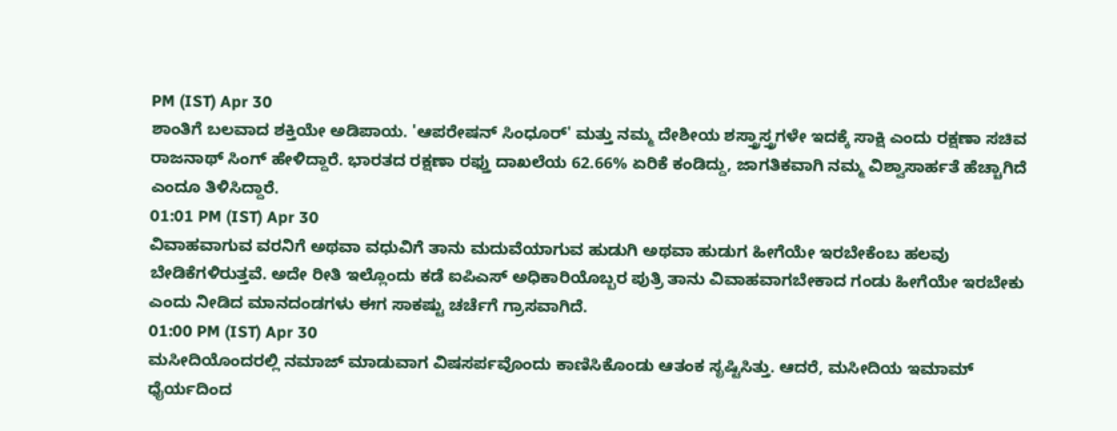PM (IST) Apr 30
ಶಾಂತಿಗೆ ಬಲವಾದ ಶಕ್ತಿಯೇ ಅಡಿಪಾಯ. 'ಆಪರೇಷನ್ ಸಿಂಧೂರ್' ಮತ್ತು ನಮ್ಮ ದೇಶೀಯ ಶಸ್ತ್ರಾಸ್ತ್ರಗಳೇ ಇದಕ್ಕೆ ಸಾಕ್ಷಿ ಎಂದು ರಕ್ಷಣಾ ಸಚಿವ ರಾಜನಾಥ್ ಸಿಂಗ್ ಹೇಳಿದ್ದಾರೆ. ಭಾರತದ ರಕ್ಷಣಾ ರಫ್ತು ದಾಖಲೆಯ 62.66% ಏರಿಕೆ ಕಂಡಿದ್ದು, ಜಾಗತಿಕವಾಗಿ ನಮ್ಮ ವಿಶ್ವಾಸಾರ್ಹತೆ ಹೆಚ್ಚಾಗಿದೆ ಎಂದೂ ತಿಳಿಸಿದ್ದಾರೆ.
01:01 PM (IST) Apr 30
ವಿವಾಹವಾಗುವ ವರನಿಗೆ ಅಥವಾ ವಧುವಿಗೆ ತಾನು ಮದುವೆಯಾಗುವ ಹುಡುಗಿ ಅಥವಾ ಹುಡುಗ ಹೀಗೆಯೇ ಇರಬೇಕೆಂಬ ಹಲವು ಬೇಡಿಕೆಗಳಿರುತ್ತವೆ. ಅದೇ ರೀತಿ ಇಲ್ಲೊಂದು ಕಡೆ ಐಪಿಎಸ್ ಅಧಿಕಾರಿಯೊಬ್ಬರ ಪುತ್ರಿ ತಾನು ವಿವಾಹವಾಗಬೇಕಾದ ಗಂಡು ಹೀಗೆಯೇ ಇರಬೇಕು ಎಂದು ನೀಡಿದ ಮಾನದಂಡಗಳು ಈಗ ಸಾಕಷ್ಟು ಚರ್ಚೆಗೆ ಗ್ರಾಸವಾಗಿದೆ.
01:00 PM (IST) Apr 30
ಮಸೀದಿಯೊಂದರಲ್ಲಿ ನಮಾಜ್ ಮಾಡುವಾಗ ವಿಷಸರ್ಪವೊಂದು ಕಾಣಿಸಿಕೊಂಡು ಆತಂಕ ಸೃಷ್ಟಿಸಿತ್ತು. ಆದರೆ, ಮಸೀದಿಯ ಇಮಾಮ್ ಧೈರ್ಯದಿಂದ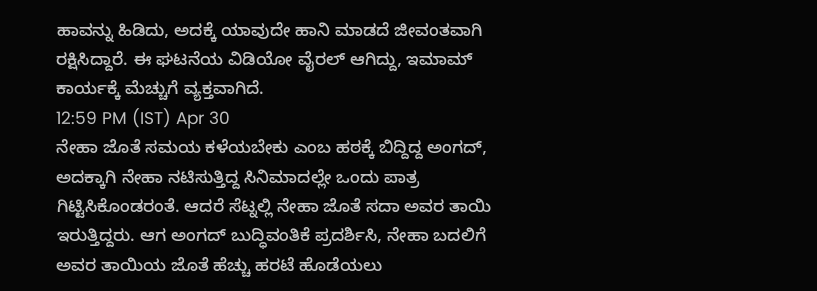ಹಾವನ್ನು ಹಿಡಿದು, ಅದಕ್ಕೆ ಯಾವುದೇ ಹಾನಿ ಮಾಡದೆ ಜೀವಂತವಾಗಿ ರಕ್ಷಿಸಿದ್ದಾರೆ. ಈ ಘಟನೆಯ ವಿಡಿಯೋ ವೈರಲ್ ಆಗಿದ್ದು, ಇಮಾಮ್ ಕಾರ್ಯಕ್ಕೆ ಮೆಚ್ಚುಗೆ ವ್ಯಕ್ತವಾಗಿದೆ.
12:59 PM (IST) Apr 30
ನೇಹಾ ಜೊತೆ ಸಮಯ ಕಳೆಯಬೇಕು ಎಂಬ ಹಠಕ್ಕೆ ಬಿದ್ದಿದ್ದ ಅಂಗದ್, ಅದಕ್ಕಾಗಿ ನೇಹಾ ನಟಿಸುತ್ತಿದ್ದ ಸಿನಿಮಾದಲ್ಲೇ ಒಂದು ಪಾತ್ರ ಗಿಟ್ಟಿಸಿಕೊಂಡರಂತೆ. ಆದರೆ ಸೆಟ್ನಲ್ಲಿ ನೇಹಾ ಜೊತೆ ಸದಾ ಅವರ ತಾಯಿ ಇರುತ್ತಿದ್ದರು. ಆಗ ಅಂಗದ್ ಬುದ್ಧಿವಂತಿಕೆ ಪ್ರದರ್ಶಿಸಿ, ನೇಹಾ ಬದಲಿಗೆ ಅವರ ತಾಯಿಯ ಜೊತೆ ಹೆಚ್ಚು ಹರಟೆ ಹೊಡೆಯಲು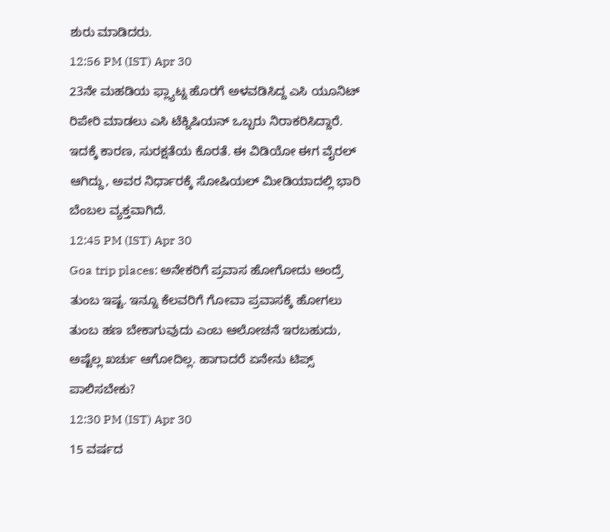ಶುರು ಮಾಡಿದರು.
12:56 PM (IST) Apr 30
23ನೇ ಮಹಡಿಯ ಫ್ಲ್ಯಾಟ್ನ ಹೊರಗೆ ಅಳವಡಿಸಿದ್ದ ಎಸಿ ಯೂನಿಟ್ ರಿಪೇರಿ ಮಾಡಲು ಎಸಿ ಟೆಕ್ನಿಷಿಯನ್ ಒಬ್ಬರು ನಿರಾಕರಿಸಿದ್ದಾರೆ. ಇದಕ್ಕೆ ಕಾರಣ, ಸುರಕ್ಷತೆಯ ಕೊರತೆ. ಈ ವಿಡಿಯೋ ಈಗ ವೈರಲ್ ಆಗಿದ್ದು, ಅವರ ನಿರ್ಧಾರಕ್ಕೆ ಸೋಷಿಯಲ್ ಮೀಡಿಯಾದಲ್ಲಿ ಭಾರಿ ಬೆಂಬಲ ವ್ಯಕ್ತವಾಗಿದೆ.
12:45 PM (IST) Apr 30
Goa trip places: ಅನೇಕರಿಗೆ ಪ್ರವಾಸ ಹೋಗೋದು ಅಂದ್ರೆ ತುಂಬ ಇಷ್ಟ. ಇನ್ನೂ ಕೆಲವರಿಗೆ ಗೋವಾ ಪ್ರವಾಸಕ್ಕೆ ಹೋಗಲು ತುಂಬ ಹಣ ಬೇಕಾಗುವುದು ಎಂಬ ಆಲೋಚನೆ ಇರಬಹುದು, ಅಷ್ಟೆಲ್ಲ ಖರ್ಚು ಆಗೋದಿಲ್ಲ. ಹಾಗಾದರೆ ಏನೇನು ಟಿಪ್ಸ್ ಪಾಲಿಸಬೇಕು?
12:30 PM (IST) Apr 30
15 ವರ್ಷದ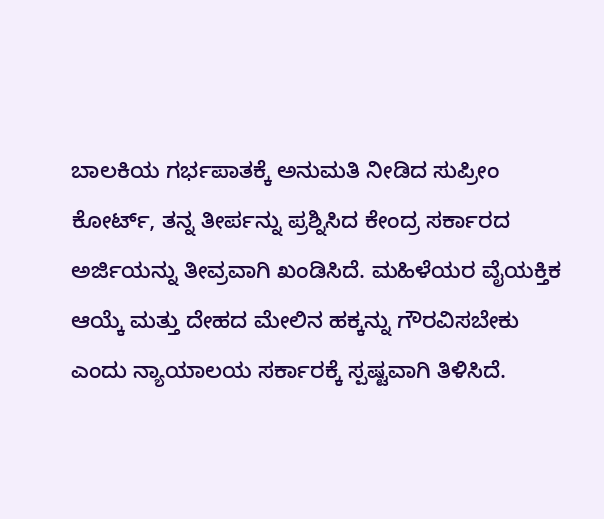ಬಾಲಕಿಯ ಗರ್ಭಪಾತಕ್ಕೆ ಅನುಮತಿ ನೀಡಿದ ಸುಪ್ರೀಂ ಕೋರ್ಟ್, ತನ್ನ ತೀರ್ಪನ್ನು ಪ್ರಶ್ನಿಸಿದ ಕೇಂದ್ರ ಸರ್ಕಾರದ ಅರ್ಜಿಯನ್ನು ತೀವ್ರವಾಗಿ ಖಂಡಿಸಿದೆ. ಮಹಿಳೆಯರ ವೈಯಕ್ತಿಕ ಆಯ್ಕೆ ಮತ್ತು ದೇಹದ ಮೇಲಿನ ಹಕ್ಕನ್ನು ಗೌರವಿಸಬೇಕು ಎಂದು ನ್ಯಾಯಾಲಯ ಸರ್ಕಾರಕ್ಕೆ ಸ್ಪಷ್ಟವಾಗಿ ತಿಳಿಸಿದೆ.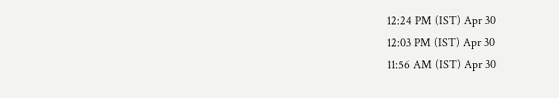12:24 PM (IST) Apr 30
12:03 PM (IST) Apr 30
11:56 AM (IST) Apr 30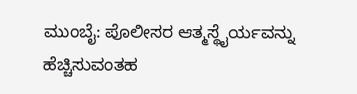ಮುಂಬೈ: ಪೊಲೀಸರ ಆತ್ಮಸ್ಥೈರ್ಯವನ್ನು ಹೆಚ್ಚಿಸುವಂತಹ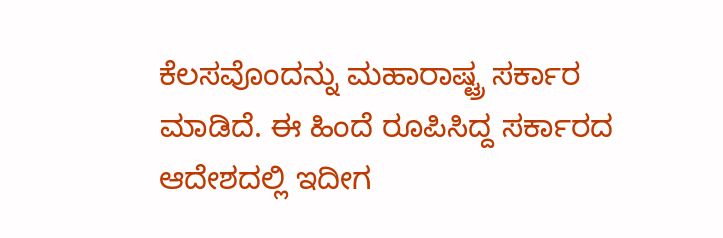ಕೆಲಸವೊಂದನ್ನು ಮಹಾರಾಷ್ಟ್ರ ಸರ್ಕಾರ ಮಾಡಿದೆ. ಈ ಹಿಂದೆ ರೂಪಿಸಿದ್ದ ಸರ್ಕಾರದ ಆದೇಶದಲ್ಲಿ ಇದೀಗ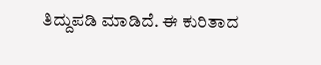ತಿದ್ದುಪಡಿ ಮಾಡಿದೆ. ಈ ಕುರಿತಾದ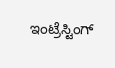ಇಂಟ್ರೆಸ್ಟಿಂಗ್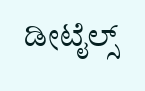ಡೀಟೈಲ್ಸ್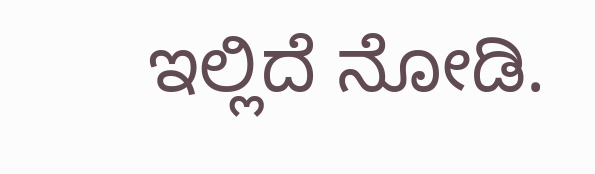ಇಲ್ಲಿದೆ ನೋಡಿ.